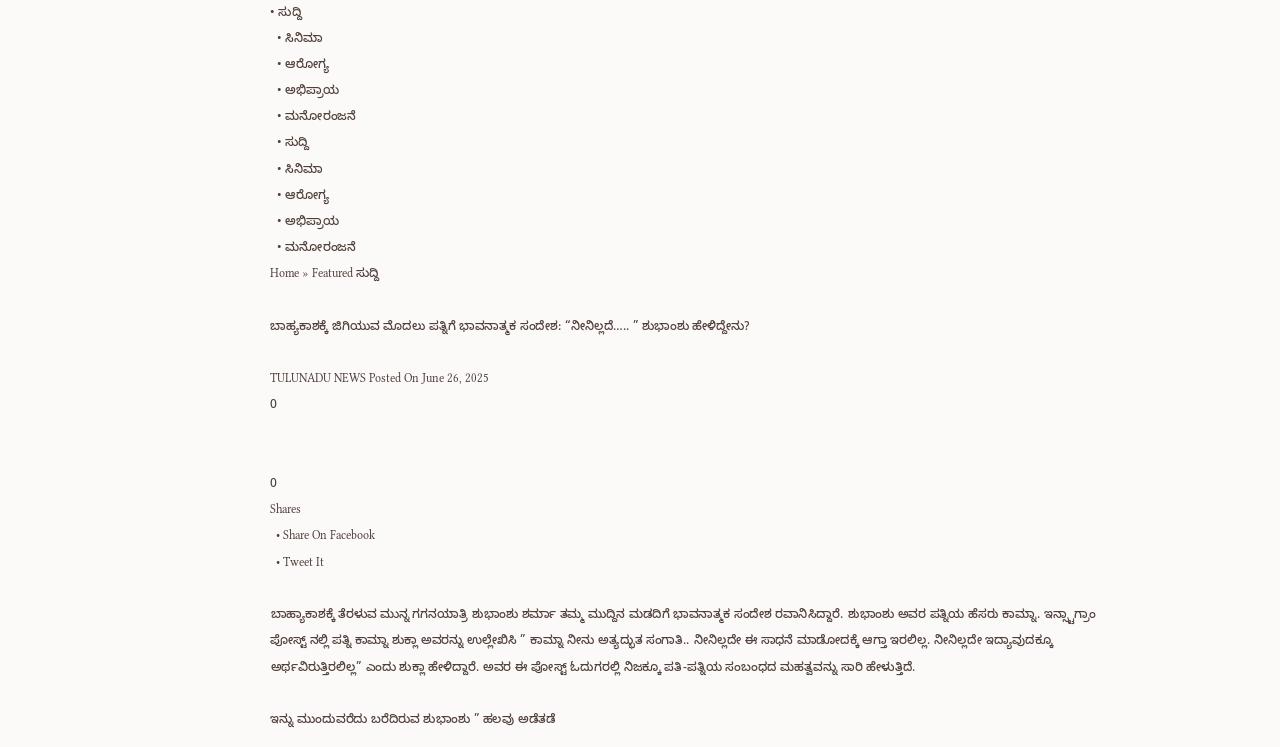• ಸುದ್ದಿ
  • ಸಿನಿಮಾ
  • ಆರೋಗ್ಯ
  • ಅಭಿಪ್ರಾಯ
  • ಮನೋರಂಜನೆ
  • ಸುದ್ದಿ
  • ಸಿನಿಮಾ
  • ಆರೋಗ್ಯ
  • ಅಭಿಪ್ರಾಯ
  • ಮನೋರಂಜನೆ
Home » Featured ಸುದ್ದಿ

ಬಾಹ್ಯಕಾಶಕ್ಕೆ ಜಿಗಿಯುವ ಮೊದಲು ಪತ್ನಿಗೆ ಭಾವನಾತ್ಮಕ ಸಂದೇಶ: “ನೀನಿಲ್ಲದೆ….. ” ಶುಭಾಂಶು ಹೇಳಿದ್ದೇನು?

TULUNADU NEWS Posted On June 26, 2025
0


0
Shares
  • Share On Facebook
  • Tweet It

ಬಾಹ್ಯಾಕಾಶಕ್ಕೆ ತೆರಳುವ ಮುನ್ನ ಗಗನಯಾತ್ರಿ ಶುಭಾಂಶು ಶರ್ಮಾ ತಮ್ಮ ಮುದ್ದಿನ ಮಡದಿಗೆ ಭಾವನಾತ್ಮಕ ಸಂದೇಶ ರವಾನಿಸಿದ್ದಾರೆ. ಶುಭಾಂಶು ಅವರ ಪತ್ನಿಯ ಹೆಸರು ಕಾಮ್ನಾ. ಇನ್ಸ್ಟಾಗ್ರಾಂ ಪೋಸ್ಟ್ ನಲ್ಲಿ ಪತ್ನಿ ಕಾಮ್ನಾ ಶುಕ್ಲಾ ಅವರನ್ನು ಉಲ್ಲೇಖಿಸಿ ” ಕಾಮ್ನಾ ನೀನು ಅತ್ಯದ್ಭುತ ಸಂಗಾತಿ.. ನೀನಿಲ್ಲದೇ ಈ ಸಾಧನೆ ಮಾಡೋದಕ್ಕೆ ಆಗ್ತಾ ಇರಲಿಲ್ಲ. ನೀನಿಲ್ಲದೇ ಇದ್ಯಾವುದಕ್ಕೂ ಅರ್ಥವಿರುತ್ತಿರಲಿಲ್ಲ” ಎಂದು ಶುಕ್ಲಾ ಹೇಳಿದ್ದಾರೆ. ಅವರ ಈ ಪೋಸ್ಟ್ ಓದುಗರಲ್ಲಿ ನಿಜಕ್ಕೂ ಪತಿ-ಪತ್ನಿಯ ಸಂಬಂಧದ ಮಹತ್ವವನ್ನು ಸಾರಿ ಹೇಳುತ್ತಿದೆ.

ಇನ್ನು ಮುಂದುವರೆದು ಬರೆದಿರುವ ಶುಭಾಂಶು ” ಹಲವು ಅಡೆತಡೆ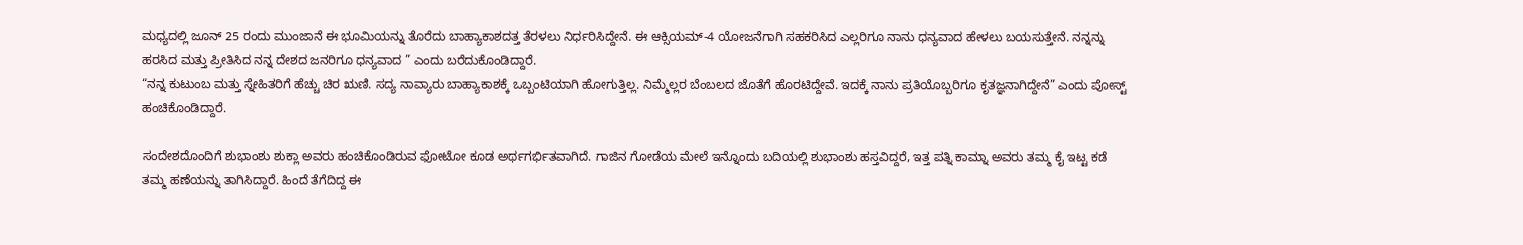ಮಧ್ಯದಲ್ಲಿ ಜೂನ್ 25 ರಂದು ಮುಂಜಾನೆ ಈ ಭೂಮಿಯನ್ನು ತೊರೆದು ಬಾಹ್ಯಾಕಾಶದತ್ತ ತೆರಳಲು ನಿರ್ಧರಿಸಿದ್ದೇನೆ. ಈ ಆಕ್ಸಿಯಮ್-4 ಯೋಜನೆಗಾಗಿ ಸಹಕರಿಸಿದ ಎಲ್ಲರಿಗೂ ನಾನು ಧನ್ಯವಾದ ಹೇಳಲು ಬಯಸುತ್ತೇನೆ. ನನ್ನನ್ನು ಹರಸಿದ ಮತ್ತು ಪ್ರೀತಿಸಿದ ನನ್ನ ದೇಶದ ಜನರಿಗೂ ಧನ್ಯವಾದ ” ಎಂದು ಬರೆದುಕೊಂಡಿದ್ದಾರೆ.
“ನನ್ನ ಕುಟುಂಬ ಮತ್ತು ಸ್ನೇಹಿತರಿಗೆ ಹೆಚ್ಚು ಚಿರ ಋಣಿ. ಸದ್ಯ ನಾವ್ಯಾರು ಬಾಹ್ಯಾಕಾಶಕ್ಕೆ ಒಬ್ಬಂಟಿಯಾಗಿ ಹೋಗುತ್ತಿಲ್ಲ. ನಿಮ್ಮೆಲ್ಲರ ಬೆಂಬಲದ ಜೊತೆಗೆ ಹೊರಟಿದ್ದೇವೆ. ಇದಕ್ಕೆ ನಾನು ಪ್ರತಿಯೊಬ್ಬರಿಗೂ ಕೃತಜ್ಞನಾಗಿದ್ದೇನೆ” ಎಂದು ಪೋಸ್ಟ್ ಹಂಚಿಕೊಂಡಿದ್ದಾರೆ.

ಸಂದೇಶದೊಂದಿಗೆ ಶುಭಾಂಶು ಶುಕ್ಲಾ ಅವರು ಹಂಚಿಕೊಂಡಿರುವ ಫೋಟೋ ಕೂಡ ಅರ್ಥಗರ್ಭಿತವಾಗಿದೆ. ಗಾಜಿನ ಗೋಡೆಯ ಮೇಲೆ ಇನ್ನೊಂದು ಬದಿಯಲ್ಲಿ ಶುಭಾಂಶು ಹಸ್ತವಿದ್ದರೆ, ಇತ್ತ ಪತ್ನಿ ಕಾಮ್ನಾ ಅವರು ತಮ್ಮ ಕೈ ಇಟ್ಟ ಕಡೆ ತಮ್ಮ ಹಣೆಯನ್ನು ತಾಗಿಸಿದ್ದಾರೆ. ಹಿಂದೆ ತೆಗೆದಿದ್ದ ಈ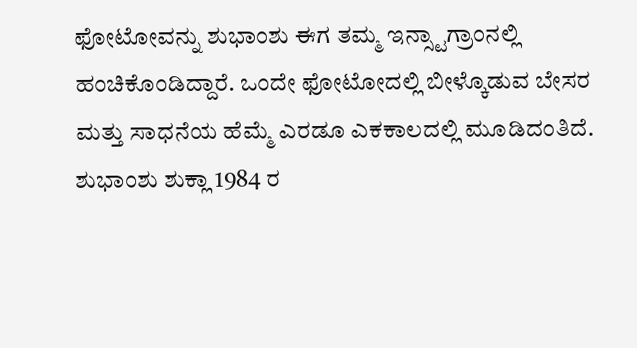ಫೋಟೋವನ್ನು ಶುಭಾಂಶು ಈಗ ತಮ್ಮ ಇನ್ಸ್ಟಾಗ್ರಾಂನಲ್ಲಿ ಹಂಚಿಕೊಂಡಿದ್ದಾರೆ. ಒಂದೇ ಫೋಟೋದಲ್ಲಿ ಬೀಳ್ಕೊಡುವ ಬೇಸರ ಮತ್ತು ಸಾಧನೆಯ ಹೆಮ್ಮೆ ಎರಡೂ ಎಕಕಾಲದಲ್ಲಿ ಮೂಡಿದಂತಿದೆ.
ಶುಭಾಂಶು ಶುಕ್ಲಾ 1984 ರ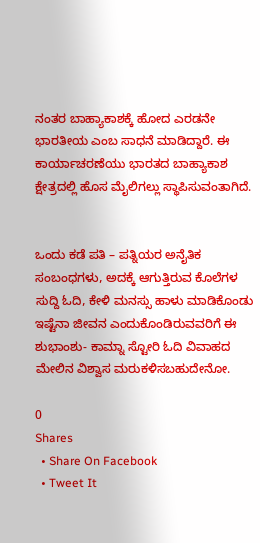ನಂತರ ಬಾಹ್ಯಾಕಾಶಕ್ಕೆ ಹೋದ ಎರಡನೇ ಭಾರತೀಯ ಎಂಬ ಸಾಧನೆ ಮಾಡಿದ್ದಾರೆ. ಈ ಕಾರ್ಯಾಚರಣೆಯು ಭಾರತದ ಬಾಹ್ಯಾಕಾಶ ಕ್ಷೇತ್ರದಲ್ಲಿ ಹೊಸ ಮೈಲಿಗಲ್ಲು ಸ್ಥಾಪಿಸುವಂತಾಗಿದೆ.


ಒಂದು ಕಡೆ ಪತಿ – ಪತ್ನಿಯರ ಅನೈತಿಕ ಸಂಬಂಧಗಳು, ಅದಕ್ಕೆ ಆಗುತ್ತಿರುವ ಕೊಲೆಗಳ ಸುದ್ದಿ ಓದಿ, ಕೇಳಿ ಮನಸ್ಸು ಹಾಳು ಮಾಡಿಕೊಂಡು ಇಷ್ಟೆನಾ ಜೀವನ ಎಂದುಕೊಂಡಿರುವವರಿಗೆ ಈ ಶುಭಾಂಶು- ಕಾಮ್ನಾ ಸ್ಟೋರಿ ಓದಿ ವಿವಾಹದ ಮೇಲಿನ ವಿಶ್ವಾಸ ಮರುಕಳಿಸಬಹುದೇನೋ.

0
Shares
  • Share On Facebook
  • Tweet It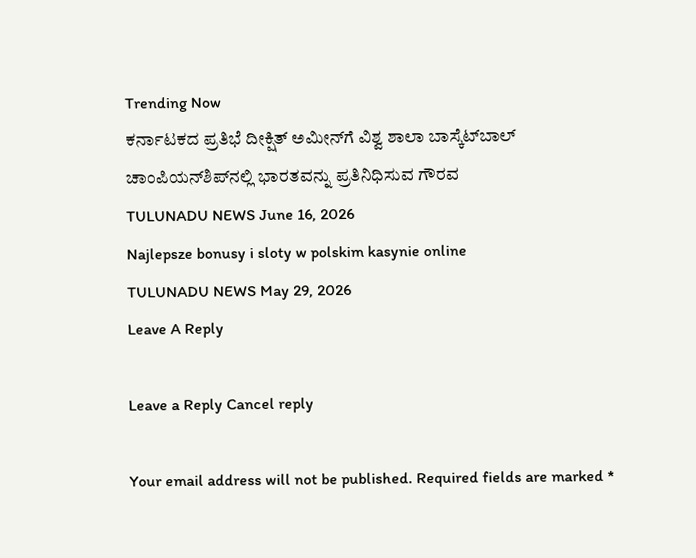Trending Now
ಕರ್ನಾಟಕದ ಪ್ರತಿಭೆ ದೀಕ್ಷಿತ್ ಅಮೀನ್‌ಗೆ ವಿಶ್ವ ಶಾಲಾ ಬಾಸ್ಕೆಟ್‌ಬಾಲ್ ಚಾಂಪಿಯನ್‌ಶಿಪ್‌ನಲ್ಲಿ ಭಾರತವನ್ನು ಪ್ರತಿನಿಧಿಸುವ ಗೌರವ
TULUNADU NEWS June 16, 2026
Najlepsze bonusy i sloty w polskim kasynie online
TULUNADU NEWS May 29, 2026
Leave A Reply

Leave a Reply Cancel reply

Your email address will not be published. Required fields are marked *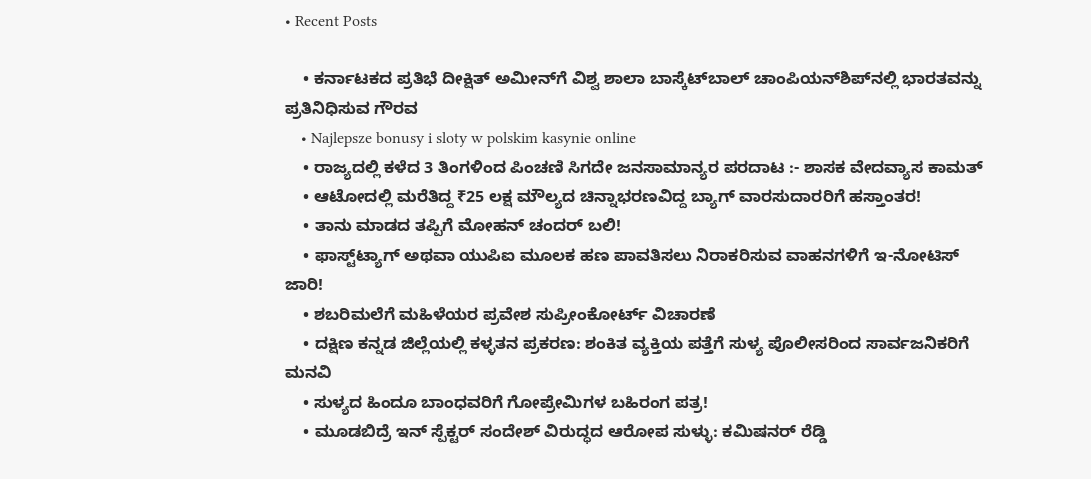• Recent Posts

    • ಕರ್ನಾಟಕದ ಪ್ರತಿಭೆ ದೀಕ್ಷಿತ್ ಅಮೀನ್‌ಗೆ ವಿಶ್ವ ಶಾಲಾ ಬಾಸ್ಕೆಟ್‌ಬಾಲ್ ಚಾಂಪಿಯನ್‌ಶಿಪ್‌ನಲ್ಲಿ ಭಾರತವನ್ನು ಪ್ರತಿನಿಧಿಸುವ ಗೌರವ
    • Najlepsze bonusy i sloty w polskim kasynie online
    • ರಾಜ್ಯದಲ್ಲಿ ಕಳೆದ 3 ತಿಂಗಳಿಂದ ಪಿಂಚಣಿ ಸಿಗದೇ ಜನಸಾಮಾನ್ಯರ ಪರದಾಟ :- ಶಾಸಕ ವೇದವ್ಯಾಸ ಕಾಮತ್
    • ಆಟೋದಲ್ಲಿ ಮರೆತಿದ್ದ ₹25 ಲಕ್ಷ ಮೌಲ್ಯದ ಚಿನ್ನಾಭರಣವಿದ್ದ ಬ್ಯಾಗ್ ವಾರಸುದಾರರಿಗೆ ಹಸ್ತಾಂತರ!
    • ತಾನು ಮಾಡದ ತಪ್ಪಿಗೆ ಮೋಹನ್ ಚಂದರ್ ಬಲಿ!
    • ಫಾಸ್ಟ್‌ಟ್ಯಾಗ್ ಅಥವಾ ಯುಪಿಐ ಮೂಲಕ ಹಣ ಪಾವತಿಸಲು ನಿರಾಕರಿಸುವ ವಾಹನಗಳಿಗೆ ಇ-ನೋಟಿಸ್ ಜಾರಿ!
    • ಶಬರಿಮಲೆಗೆ ಮಹಿಳೆಯರ ಪ್ರವೇಶ ಸುಪ್ರೀಂಕೋರ್ಟ್ ವಿಚಾರಣೆ
    • ದಕ್ಷಿಣ ಕನ್ನಡ ಜಿಲ್ಲೆಯಲ್ಲಿ ಕಳ್ಳತನ ಪ್ರಕರಣ: ಶಂಕಿತ ವ್ಯಕ್ತಿಯ ಪತ್ತೆಗೆ ಸುಳ್ಯ ಪೊಲೀಸರಿಂದ ಸಾರ್ವಜನಿಕರಿಗೆ ಮನವಿ
    • ಸುಳ್ಯದ ಹಿಂದೂ ಬಾಂಧವರಿಗೆ ಗೋಪ್ರೇಮಿಗಳ ಬಹಿರಂಗ ಪತ್ರ!
    • ಮೂಡಬಿದ್ರೆ ಇನ್ ಸ್ಪೆಕ್ಟ‌ರ್ ಸಂದೇಶ್ ವಿರುದ್ಧದ ಆರೋಪ ಸುಳ್ಳು: ಕಮಿಷನ‌ರ್ ರೆಡ್ಡಿ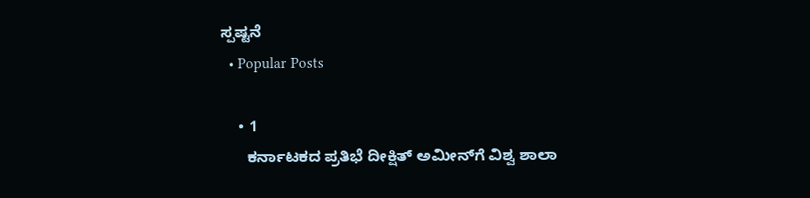ಸ್ಪಷ್ಟನೆ
  • Popular Posts

    • 1
      ಕರ್ನಾಟಕದ ಪ್ರತಿಭೆ ದೀಕ್ಷಿತ್ ಅಮೀನ್‌ಗೆ ವಿಶ್ವ ಶಾಲಾ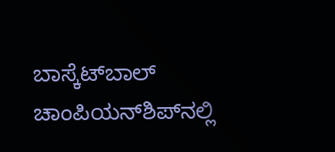ಬಾಸ್ಕೆಟ್‌ಬಾಲ್ ಚಾಂಪಿಯನ್‌ಶಿಪ್‌ನಲ್ಲಿ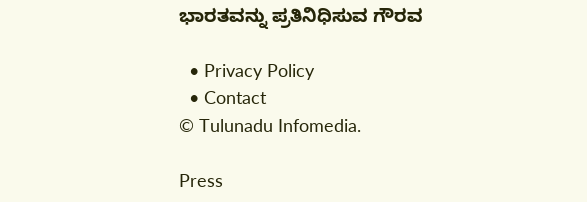ಭಾರತವನ್ನು ಪ್ರತಿನಿಧಿಸುವ ಗೌರವ

  • Privacy Policy
  • Contact
© Tulunadu Infomedia.

Press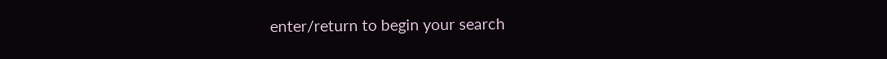enter/return to begin your search